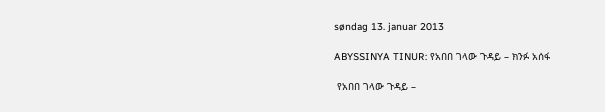søndag 13. januar 2013

ABYSSINYA TINUR: የአበበ ገላው ጉዳይ – ክንፉ አሰፋ

 የአበበ ገላው ጉዳይ –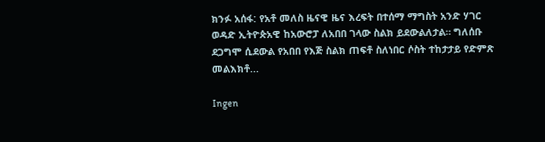ክንፉ አሰፋ: የአቶ መለስ ዜናዊ ዜና እረፍት በተሰማ ማግስት አንድ ሃገር ወዳድ ኢትዮጵአዊ ከአውሮፓ ለአበበ ገላው ስልክ ይደውልለታል። ግለሰቡ ደጋግሞ ሲደውል የአበበ የእጅ ስልክ ጠፍቶ ስለነበር ሶስት ተከታታይ የድምጽ መልእክቶ...

Ingen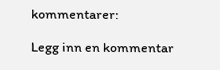kommentarer:

Legg inn en kommentar